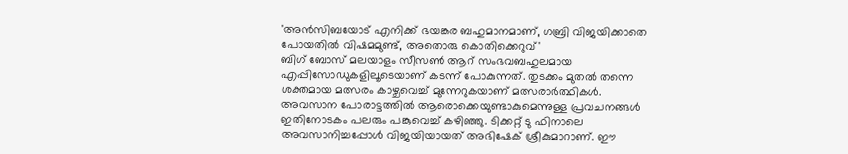'അൻസിബയോട് എനിക്ക് ഭയങ്കര ബഹുമാനമാണ്, ഗബ്രി വിജയിക്കാതെ പോയതിൽ വിഷമമുണ്ട്, അതൊരു കൊതിക്കെറുവ്'
ബിഗ് ബോസ് മലയാളം സീസൺ ആറ് സംഭവബഹുലമായ എപ്പിസോഡുകളിലൂടെയാണ് കടന്ന് പോകുന്നത്. തുടക്കം മുതൽ തന്നെ ശക്തമായ മത്സരം കാഴ്ചവെച്ച് മുന്നേറുകയാണ് മത്സരാർത്ഥികൾ. അവസാന പോരാട്ടത്തിൽ ആരൊക്കെയുണ്ടാകുമെന്നുള്ള പ്രവചനങ്ങൾ ഇതിനോടകം പലരും പങ്കുവെച്ച് കഴിഞ്ഞു. ടിക്കറ്റ് ടു ഫിനാലെ അവസാനിച്ചപ്പോൾ വിജയിയായത് അഭിഷേക് ശ്രീകുമാറാണ്. ഈ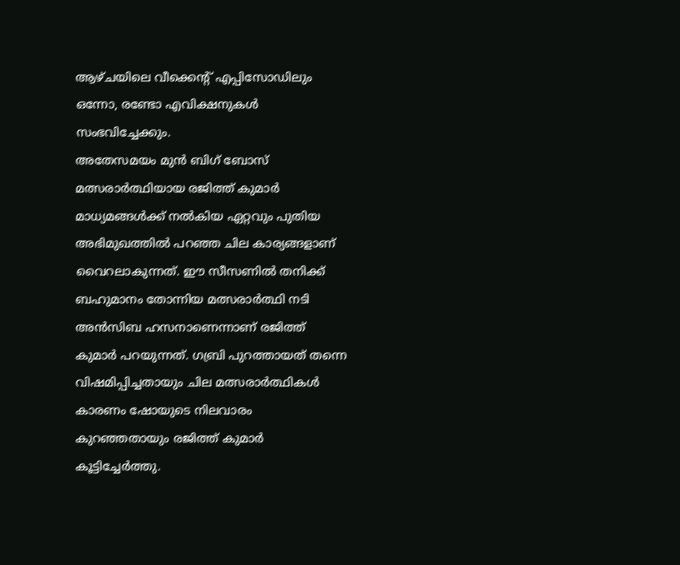ആഴ്ചയിലെ വീക്കെന്റ് എപ്പിസോഡിലും ഒന്നോ, രണ്ടോ എവിക്ഷനുകൾ സംഭവിച്ചേക്കും.
അതേസമയം മുൻ ബിഗ് ബോസ് മത്സരാർത്ഥിയായ രജിത്ത് കുമാർ മാധ്യമങ്ങൾക്ക് നൽകിയ ഏറ്റവും പുതിയ അഭിമുഖത്തിൽ പറഞ്ഞ ചില കാര്യങ്ങളാണ് വൈറലാകുന്നത്. ഈ സീസണിൽ തനിക്ക് ബഹുമാനം തോന്നിയ മത്സരാർത്ഥി നടി അൻസിബ ഹസനാണെന്നാണ് രജിത്ത് കുമാർ പറയുന്നത്. ഗബ്രി പുറത്തായത് തന്നെ വിഷമിപ്പിച്ചതായും ചില മത്സരാർത്ഥികൾ കാരണം ഷോയുടെ നിലവാരം കുറഞ്ഞതായും രജിത്ത് കുമാർ കൂട്ടിച്ചേർത്തു.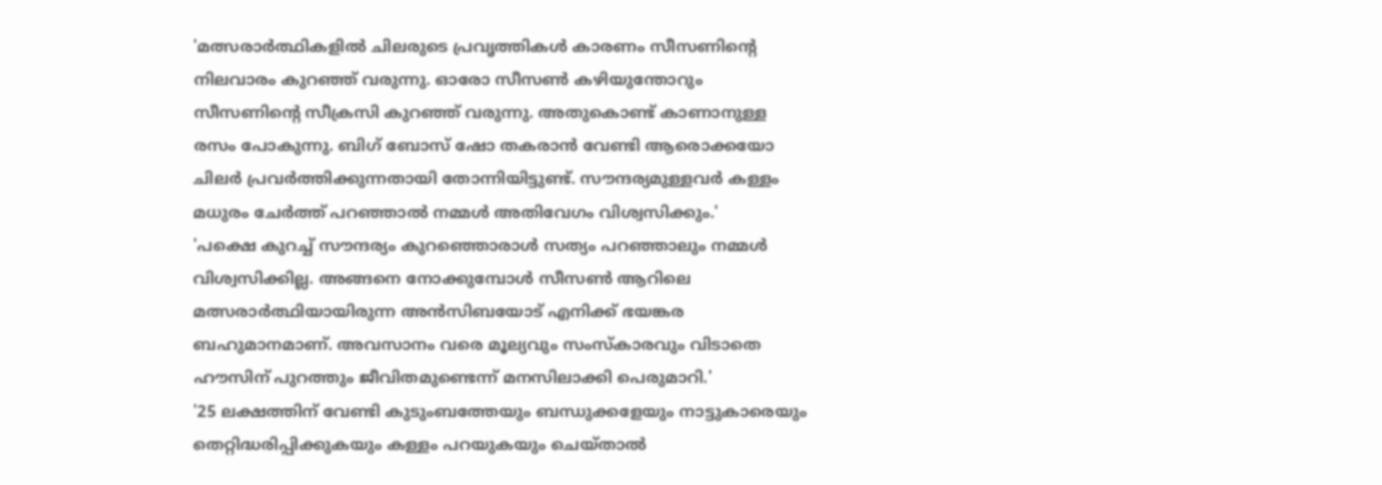'മത്സരാർത്ഥികളിൽ ചിലരുടെ പ്രവൃത്തികൾ കാരണം സീസണിന്റെ നിലവാരം കുറഞ്ഞ് വരുന്നു. ഓരോ സീസൺ കഴിയുന്തോറും സീസണിന്റെ സീക്രസി കുറഞ്ഞ് വരുന്നു. അതുകൊണ്ട് കാണാനുള്ള രസം പോകുന്നു. ബിഗ് ബോസ് ഷോ തകരാൻ വേണ്ടി ആരൊക്കയോ ചിലർ പ്രവർത്തിക്കുന്നതായി തോന്നിയിട്ടുണ്ട്. സൗന്ദര്യമുള്ളവർ കള്ളം മധുരം ചേർത്ത് പറഞ്ഞാൽ നമ്മൾ അതിവേഗം വിശ്വസിക്കും.'
'പക്ഷെ കുറച്ച് സൗന്ദര്യം കുറഞ്ഞൊരാൾ സത്യം പറഞ്ഞാലും നമ്മൾ വിശ്വസിക്കില്ല. അങ്ങനെ നോക്കുമ്പോൾ സീസൺ ആറിലെ മത്സരാർത്ഥിയായിരുന്ന അൻസിബയോട് എനിക്ക് ഭയങ്കര ബഹുമാനമാണ്. അവസാനം വരെ മൂല്യവും സംസ്കാരവും വിടാതെ ഹൗസിന് പുറത്തും ജീവിതമുണ്ടെന്ന് മനസിലാക്കി പെരുമാറി.'
'25 ലക്ഷത്തിന് വേണ്ടി കുടുംബത്തേയും ബന്ധുക്കളേയും നാട്ടുകാരെയും തെറ്റിദ്ധരിപ്പിക്കുകയും കള്ളം പറയുകയും ചെയ്താൽ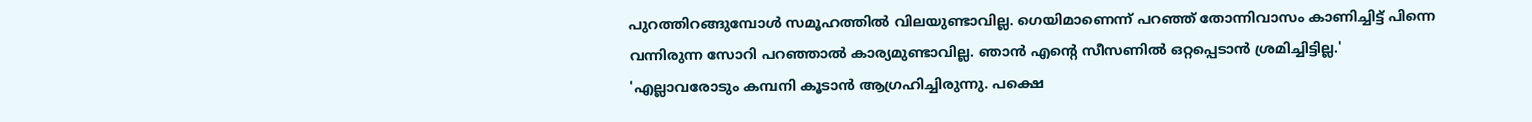പുറത്തിറങ്ങുമ്പോൾ സമൂഹത്തിൽ വിലയുണ്ടാവില്ല. ഗെയിമാണെന്ന് പറഞ്ഞ് തോന്നിവാസം കാണിച്ചിട്ട് പിന്നെ വന്നിരുന്ന സോറി പറഞ്ഞാൽ കാര്യമുണ്ടാവില്ല. ഞാൻ എന്റെ സീസണിൽ ഒറ്റപ്പെടാൻ ശ്രമിച്ചിട്ടില്ല.'
'എല്ലാവരോടും കമ്പനി കൂടാൻ ആഗ്രഹിച്ചിരുന്നു. പക്ഷെ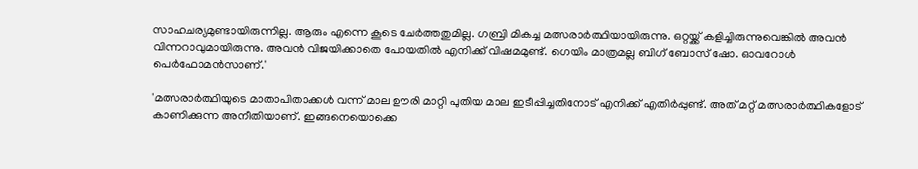സാഹചര്യമുണ്ടായിരുന്നില്ല. ആരും എന്നെ കൂടെ ചേർത്തതുമില്ല. ഗബ്രി മികച്ച മത്സരാർത്ഥിയായിരുന്നു. ഒറ്റയ്ക്ക് കളിച്ചിരുന്നുവെങ്കിൽ അവൻ വിന്നറാവുമായിരുന്നു. അവൻ വിജയിക്കാതെ പോയതിൽ എനിക്ക് വിഷമമുണ്ട്. ഗെയിം മാത്രമല്ല ബിഗ് ബോസ് ഷോ. ഓവറോൾ പെർഫോമൻസാണ്.'

'മത്സരാർത്ഥിയുടെ മാതാപിതാക്കൾ വന്ന് മാല ഊരി മാറ്റി പുതിയ മാല ഇടീപ്പിച്ചതിനോട് എനിക്ക് എതിർപ്പുണ്ട്. അത് മറ്റ് മത്സരാർത്ഥികളോട് കാണിക്കുന്ന അനീതിയാണ്. ഇങ്ങനെയൊക്കെ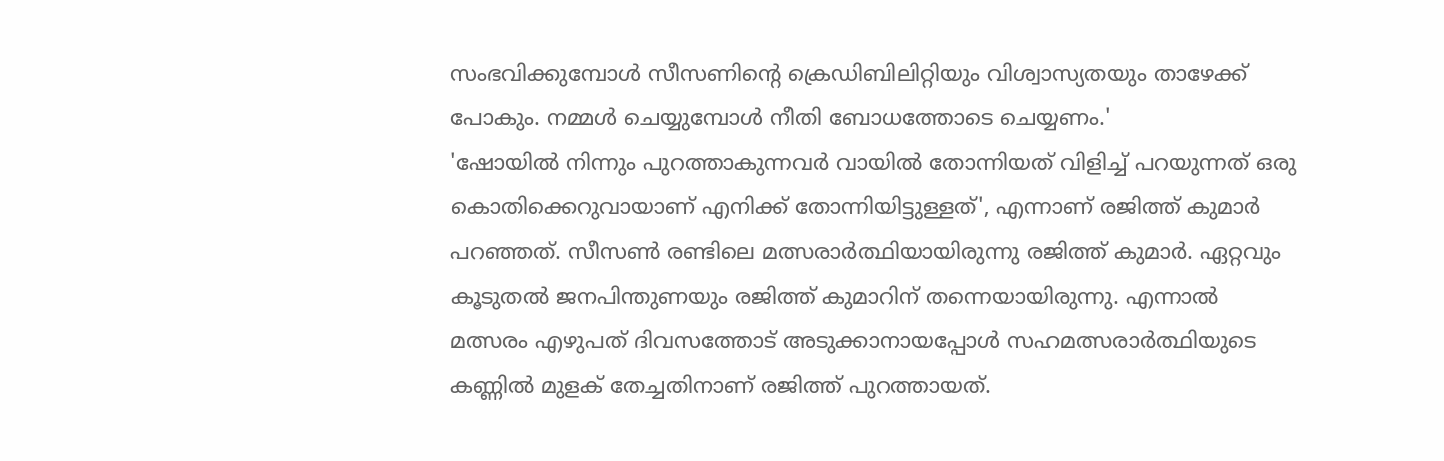സംഭവിക്കുമ്പോൾ സീസണിന്റെ ക്രെഡിബിലിറ്റിയും വിശ്വാസ്യതയും താഴേക്ക് പോകും. നമ്മൾ ചെയ്യുമ്പോൾ നീതി ബോധത്തോടെ ചെയ്യണം.'
'ഷോയിൽ നിന്നും പുറത്താകുന്നവർ വായിൽ തോന്നിയത് വിളിച്ച് പറയുന്നത് ഒരു കൊതിക്കെറുവായാണ് എനിക്ക് തോന്നിയിട്ടുള്ളത്', എന്നാണ് രജിത്ത് കുമാർ പറഞ്ഞത്. സീസൺ രണ്ടിലെ മത്സരാർത്ഥിയായിരുന്നു രജിത്ത് കുമാർ. ഏറ്റവും കൂടുതൽ ജനപിന്തുണയും രജിത്ത് കുമാറിന് തന്നെയായിരുന്നു. എന്നാൽ മത്സരം എഴുപത് ദിവസത്തോട് അടുക്കാനായപ്പോൾ സഹമത്സരാർത്ഥിയുടെ കണ്ണിൽ മുളക് തേച്ചതിനാണ് രജിത്ത് പുറത്തായത്.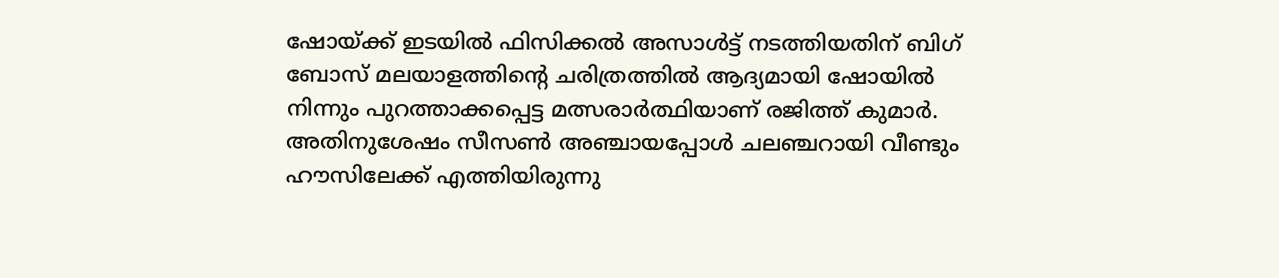ഷോയ്ക്ക് ഇടയിൽ ഫിസിക്കൽ അസാൾട്ട് നടത്തിയതിന് ബിഗ് ബോസ് മലയാളത്തിന്റെ ചരിത്രത്തിൽ ആദ്യമായി ഷോയിൽ നിന്നും പുറത്താക്കപ്പെട്ട മത്സരാർത്ഥിയാണ് രജിത്ത് കുമാർ. അതിനുശേഷം സീസൺ അഞ്ചായപ്പോൾ ചലഞ്ചറായി വീണ്ടും ഹൗസിലേക്ക് എത്തിയിരുന്നു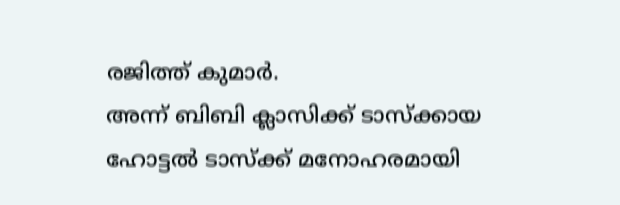രജിത്ത് കുമാർ.
അന്ന് ബിബി ക്ലാസിക്ക് ടാസ്ക്കായ ഹോട്ടൽ ടാസ്ക്ക് മനോഹരമായി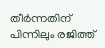തീർന്നതിന് പിന്നിലും രജിത്ത്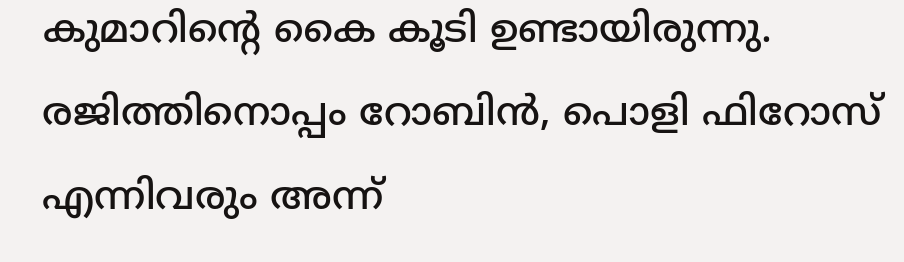കുമാറിന്റെ കൈ കൂടി ഉണ്ടായിരുന്നു. രജിത്തിനൊപ്പം റോബിൻ, പൊളി ഫിറോസ് എന്നിവരും അന്ന്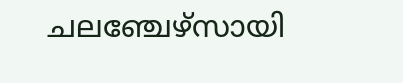ചലഞ്ചേഴ്സായി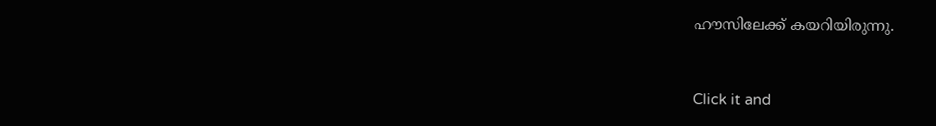ഹൗസിലേക്ക് കയറിയിരുന്നു.


Click it and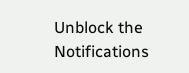Unblock the Notifications